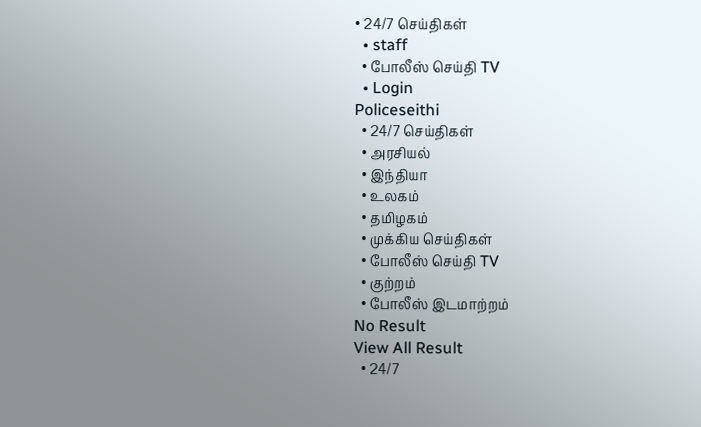• 24/7 செய்திகள்
  • staff
  • போலீஸ் செய்தி TV
  • Login
Policeseithi
  • 24/7 செய்திகள்
  • அரசியல்
  • இந்தியா
  • உலகம்
  • தமிழகம்
  • முக்கிய செய்திகள்
  • போலீஸ் செய்தி TV
  • குற்றம்
  • போலீஸ் இடமாற்றம்
No Result
View All Result
  • 24/7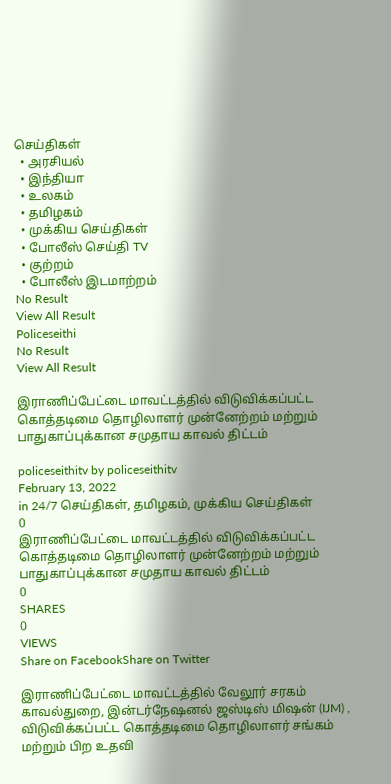செய்திகள்
  • அரசியல்
  • இந்தியா
  • உலகம்
  • தமிழகம்
  • முக்கிய செய்திகள்
  • போலீஸ் செய்தி TV
  • குற்றம்
  • போலீஸ் இடமாற்றம்
No Result
View All Result
Policeseithi
No Result
View All Result

இராணிப்பேட்டை மாவட்டத்தில் விடுவிக்கப்பட்ட கொத்தடிமை தொழிலாளர் முன்னேற்றம் மற்றும் பாதுகாப்புக்கான சமுதாய காவல் திட்டம்

policeseithitv by policeseithitv
February 13, 2022
in 24/7 செய்திகள், தமிழகம், முக்கிய செய்திகள்
0
இராணிப்பேட்டை மாவட்டத்தில் விடுவிக்கப்பட்ட கொத்தடிமை தொழிலாளர் முன்னேற்றம் மற்றும் பாதுகாப்புக்கான சமுதாய காவல் திட்டம்
0
SHARES
0
VIEWS
Share on FacebookShare on Twitter

இராணிப்பேட்டை மாவட்டத்தில் வேலூர் சரகம் காவல்துறை, இன்டர்நேஷனல் ஜஸ்டிஸ் மிஷன் (IJM) , விடுவிக்கப்பட்ட கொத்தடிமை தொழிலாளர் சங்கம் மற்றும் பிற உதவி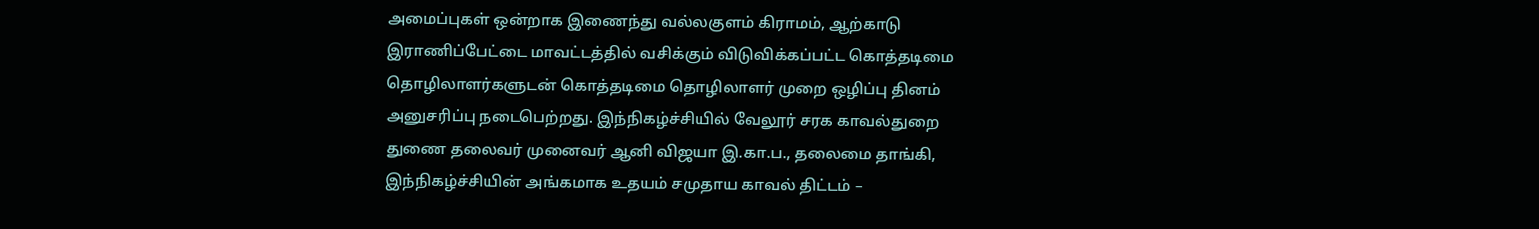அமைப்புகள் ஒன்றாக இணைந்து வல்லகுளம் கிராமம், ஆற்காடு இராணிப்பேட்டை மாவட்டத்தில் வசிக்கும் விடுவிக்கப்பட்ட கொத்தடிமை தொழிலாளர்களுடன் கொத்தடிமை தொழிலாளர் முறை ஒழிப்பு தினம் அனுசரிப்பு நடைபெற்றது. இந்நிகழ்ச்சியில் வேலூர் சரக காவல்துறை துணை தலைவர் முனைவர் ஆனி விஜயா இ.கா.ப., தலைமை தாங்கி, இந்நிகழ்ச்சியின் அங்கமாக உதயம் சமுதாய காவல் திட்டம் –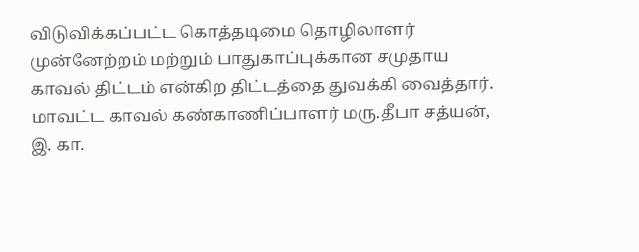விடுவிக்கப்பட்ட கொத்தடிமை தொழிலாளர் முன்னேற்றம் மற்றும் பாதுகாப்புக்கான சமுதாய காவல் திட்டம் என்கிற திட்டத்தை துவக்கி வைத்தார். மாவட்ட காவல் கண்காணிப்பாளர் மரு.தீபா சத்யன், இ. கா.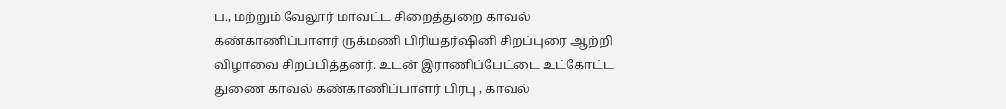ப., மற்றும் வேலூர் மாவட்ட சிறைத்துறை காவல் கண்காணிப்பாளர் ருக்மணி பிரியதர்ஷினி சிறப்புரை ஆற்றி விழாவை சிறப்பித்தனர். உடன் இராணிப்பேட்டை உட்கோட்ட துணை காவல் கண்காணிப்பாளர் பிரபு , காவல்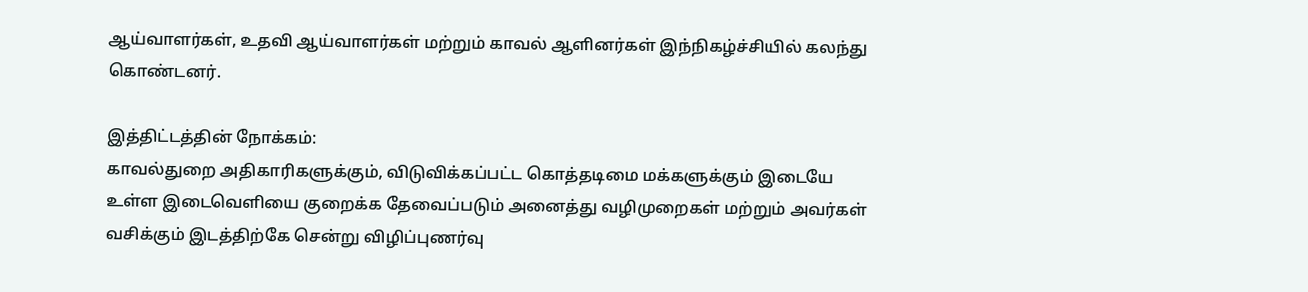ஆய்வாளர்கள், உதவி ஆய்வாளர்கள் மற்றும் காவல் ஆளினர்கள் இந்நிகழ்ச்சியில் கலந்து கொண்டனர்.

இத்திட்டத்தின் நோக்கம்:
காவல்துறை அதிகாரிகளுக்கும், விடுவிக்கப்பட்ட கொத்தடிமை மக்களுக்கும் இடையே உள்ள இடைவெளியை குறைக்க தேவைப்படும் அனைத்து வழிமுறைகள் மற்றும் அவர்கள் வசிக்கும் இடத்திற்கே சென்று விழிப்புணர்வு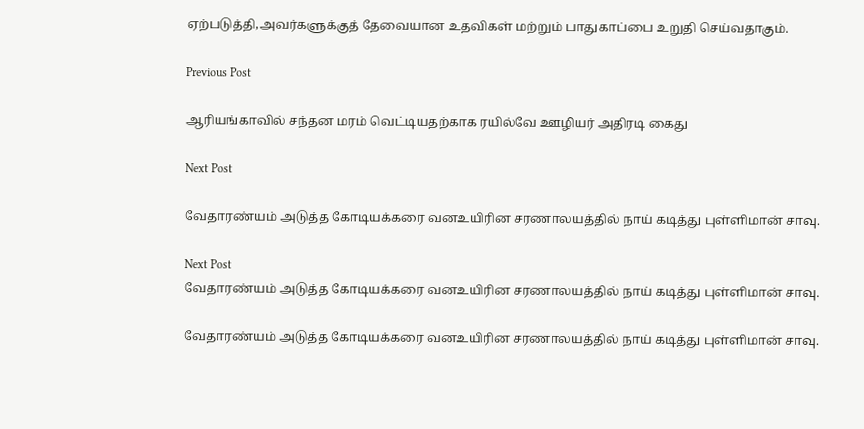ஏற்படுத்தி,அவர்களுக்குத் தேவையான உதவிகள் மற்றும் பாதுகாப்பை உறுதி செய்வதாகும்.

Previous Post

ஆரியங்காவில் சந்தன மரம் வெட்டியதற்காக ரயில்வே ஊழியர் அதிரடி கைது

Next Post

வேதாரண்யம் அடுத்த கோடியக்கரை வனஉயிரின சரணாலயத்தில் நாய் கடித்து புள்ளிமான் சாவு.

Next Post
வேதாரண்யம் அடுத்த கோடியக்கரை வனஉயிரின சரணாலயத்தில் நாய் கடித்து புள்ளிமான் சாவு.

வேதாரண்யம் அடுத்த கோடியக்கரை வனஉயிரின சரணாலயத்தில் நாய் கடித்து புள்ளிமான் சாவு.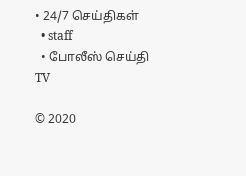• 24/7 செய்திகள்
  • staff
  • போலீஸ் செய்தி TV

© 2020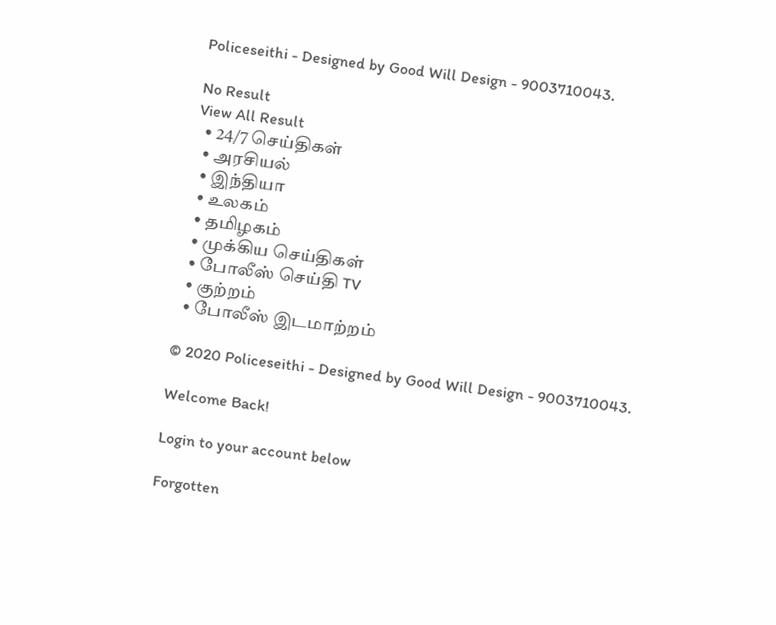Policeseithi - Designed by Good Will Design - 9003710043.

No Result
View All Result
  • 24/7 செய்திகள்
  • அரசியல்
  • இந்தியா
  • உலகம்
  • தமிழகம்
  • முக்கிய செய்திகள்
  • போலீஸ் செய்தி TV
  • குற்றம்
  • போலீஸ் இடமாற்றம்

© 2020 Policeseithi - Designed by Good Will Design - 9003710043.

Welcome Back!

Login to your account below

Forgotten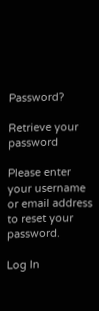Password?

Retrieve your password

Please enter your username or email address to reset your password.

Log In